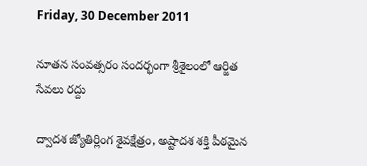Friday, 30 December 2011

నూతన సంవత్సరం సందర్భంగా శ్రీశైలంలో ఆర్జిత సేవలు రద్దు

ద్వాదశ జ్యోతిర్లింగ శైవక్షేత్రం, అష్టాదశ శక్తి పీఠమైన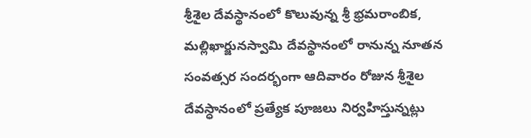శ్రీశైల దేవస్థానంలో కొలువున్న శ్రీ భ్రమరాంబిక, మల్లిఖార్జునస్వామి దేవస్థానంలో రానున్న నూతన సంవత్సర సందర్భంగా ఆదివారం రోజున శ్రీశైల దేవస్ధానంలో ప్రత్యేక పూజలు నిర్వహిస్తున్నట్లు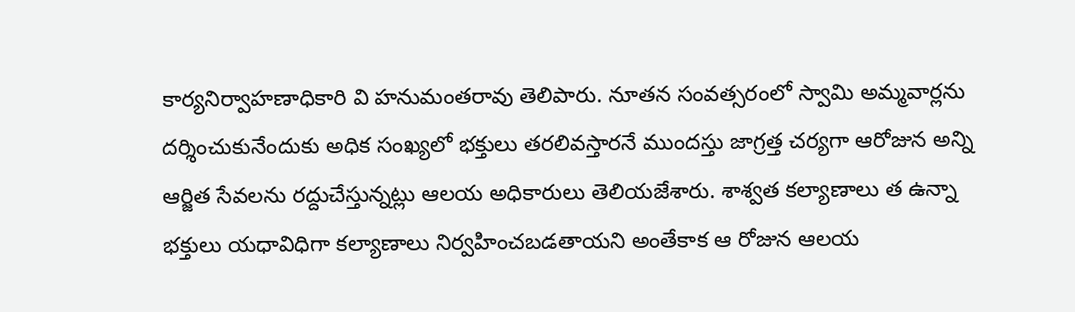కార్యనిర్వాహణాధికారి వి హనుమంతరావు తెలిపారు. నూతన సంవత్సరంలో స్వామి అమ్మవార్లను దర్శించుకునేందుకు అధిక సంఖ్యలో భక్తులు తరలివస్తారనే ముందస్తు జాగ్రత్త చర్యగా ఆరోజున అన్ని ఆర్జిత సేవలను రద్దుచేస్తున్నట్లు ఆలయ అధికారులు తెలియజేశారు. శాశ్వత కల్యాణాలు త ఉన్నా భక్తులు యధావిధిగా కల్యాణాలు నిర్వహించబడతాయని అంతేకాక ఆ రోజున ఆలయ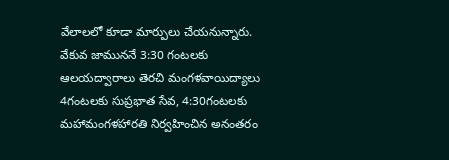వేలాలలో కూడా మార్పులు చేయనున్నారు. వేకువ జాముననే 3:30 గంటలకు ఆలయద్వారాలు తెరచి మంగళవాయిద్యాలు 4గంటలకు సుప్రభాత సేవ, 4:30గంటలకు మహామంగళహారతి నిర్వహించిన అనంతరం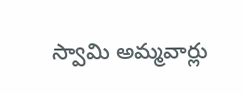స్వామి అమ్మవార్లు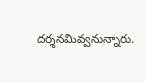దర్శనమివ్వనున్నారు.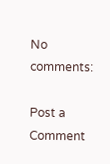No comments:

Post a Comment